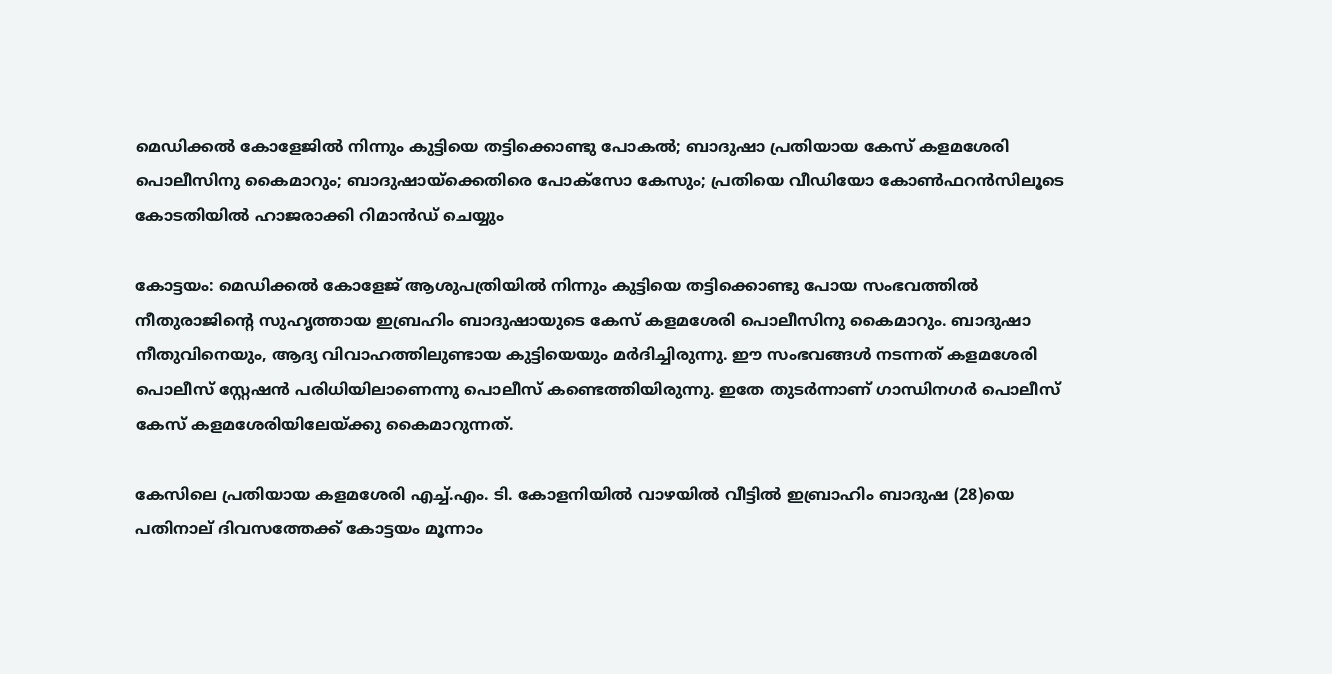മെഡിക്കൽ കോളേജിൽ നിന്നും കുട്ടിയെ തട്ടിക്കൊണ്ടു പോകൽ; ബാദുഷാ പ്രതിയായ കേസ് കളമശേരി പൊലീസിനു കൈമാറും; ബാദുഷായ്‌ക്കെതിരെ പോക്‌സോ കേസും; പ്രതിയെ വീഡിയോ കോൺഫറൻസിലൂടെ കോടതിയിൽ ഹാജരാക്കി റിമാൻഡ് ചെയ്യും

കോട്ടയം: മെഡിക്കൽ കോളേജ് ആശുപത്രിയിൽ നിന്നും കുട്ടിയെ തട്ടിക്കൊണ്ടു പോയ സംഭവത്തിൽ നീതുരാജിന്റെ സുഹൃത്തായ ഇബ്രഹിം ബാദുഷായുടെ കേസ് കളമശേരി പൊലീസിനു കൈമാറും. ബാദുഷാ നീതുവിനെയും, ആദ്യ വിവാഹത്തിലുണ്ടായ കുട്ടിയെയും മർദിച്ചിരുന്നു. ഈ സംഭവങ്ങൾ നടന്നത് കളമശേരി പൊലീസ് സ്റ്റേഷൻ പരിധിയിലാണെന്നു പൊലീസ് കണ്ടെത്തിയിരുന്നു. ഇതേ തുടർന്നാണ് ഗാന്ധിനഗർ പൊലീസ് കേസ് കളമശേരിയിലേയ്ക്കു കൈമാറുന്നത്.

കേസിലെ പ്രതിയായ കളമശേരി എച്ച്.എം. ടി. കോളനിയിൽ വാഴയിൽ വീട്ടിൽ ഇബ്രാഹിം ബാദുഷ (28)യെ പതിനാല് ദിവസത്തേക്ക് കോട്ടയം മൂന്നാം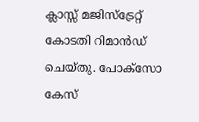ക്ലാസ്സ് മജിസ്ട്രേറ്റ് കോടതി റിമാൻഡ് ചെയ്തു. പോക്സോ കേസ്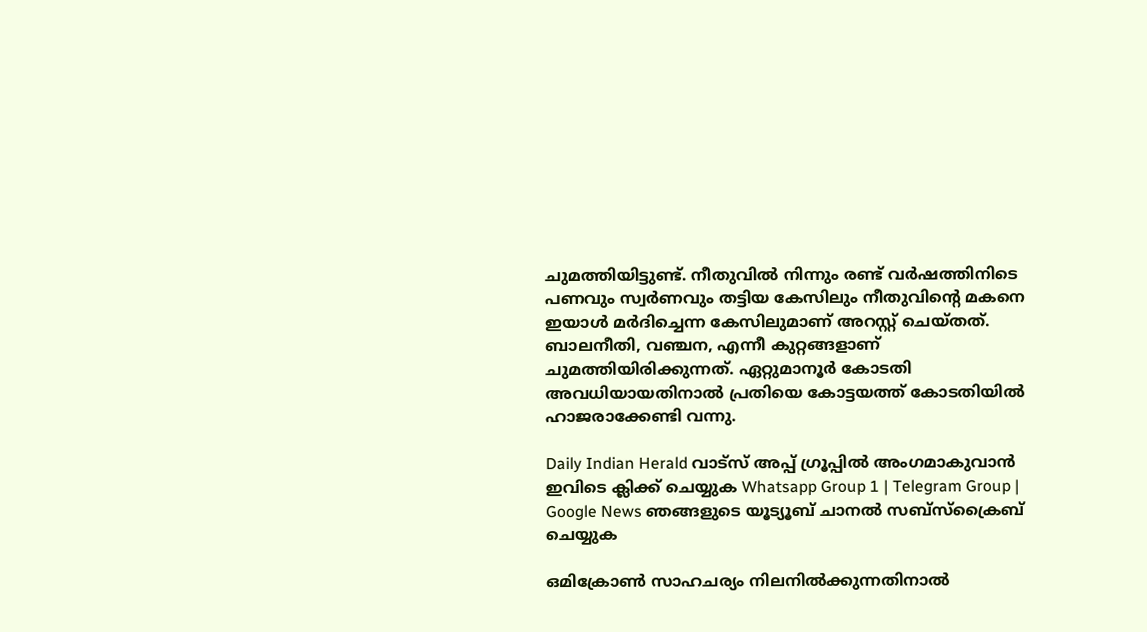ചുമത്തിയിട്ടുണ്ട്. നീതുവിൽ നിന്നും രണ്ട് വർഷത്തിനിടെ പണവും സ്വർണവും തട്ടിയ കേസിലും നീതുവിന്റെ മകനെ ഇയാൾ മർദിച്ചെന്ന കേസിലുമാണ് അറസ്റ്റ് ചെയ്തത്. ബാലനീതി, വഞ്ചന, എന്നീ കുറ്റങ്ങളാണ് ചുമത്തിയിരിക്കുന്നത്. ഏറ്റുമാനൂർ കോടതി അവധിയായതിനാൽ പ്രതിയെ കോട്ടയത്ത് കോടതിയിൽ ഹാജരാക്കേണ്ടി വന്നു.

Daily Indian Herald വാട്സ് അപ്പ് ഗ്രൂപ്പിൽ അംഗമാകുവാൻ ഇവിടെ ക്ലിക്ക് ചെയ്യുക Whatsapp Group 1 | Telegram Group | Google News ഞങ്ങളുടെ യൂട്യൂബ് ചാനൽ സബ്സ്ക്രൈബ് ചെയ്യുക

ഒമിക്രോൺ സാഹചര്യം നിലനിൽക്കുന്നതിനാൽ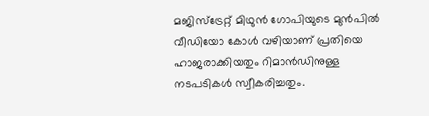മജിസ്ട്രേറ്റ് മിഥുൻ ഗോപിയുടെ മുൻപിൽ വീഡിയോ കോൾ വഴിയാണ് പ്രതിയെ ഹാജരാക്കിയതും റിമാൻഡിനുള്ള നടപടികൾ സ്വീകരിച്ചതും.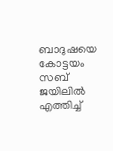ബാദുഷയെ കോട്ടയം സബ് ജയിലിൽ എത്തിച്ച്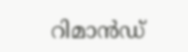റിമാൻഡ്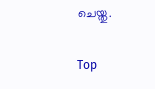ചെയ്തു.

Top